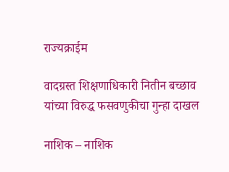राज्यक्राईम

वादग्रस्त शिक्षणाधिकारी नितीन बच्छाव यांच्या विरुद्ध फसवणुकीचा गुन्हा दाखल

नाशिक – नाशिक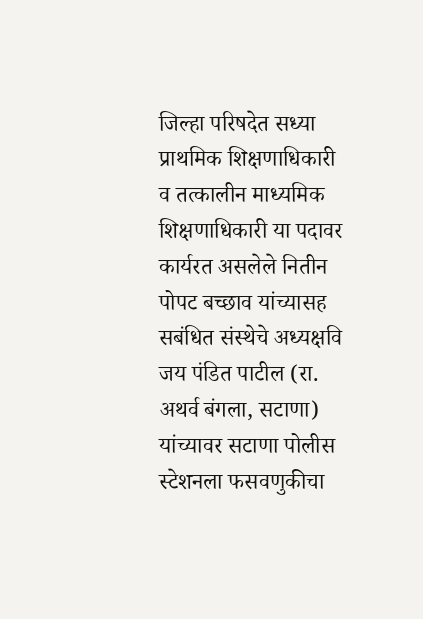जिल्हा परिषदेत सध्या प्राथमिक शिक्षणाधिकारी व तत्कालीन माध्यमिक शिक्षणाधिकारी या पदावर कार्यरत असलेले नितीन पोपट बच्छाव यांच्यासह सबंधित संस्थेचे अध्यक्षवि जय पंडित पाटील (रा. अथर्व बंगला, सटाणा) यांच्यावर सटाणा पोलीस स्टेशनला फसवणुकीचा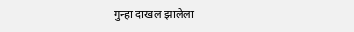गुन्हा दाखल झालेला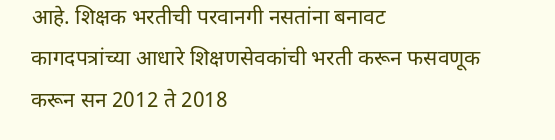आहे. शिक्षक भरतीची परवानगी नसतांना बनावट कागदपत्रांच्या आधारे शिक्षणसेवकांची भरती करून फसवणूक करून सन 2012 ते 2018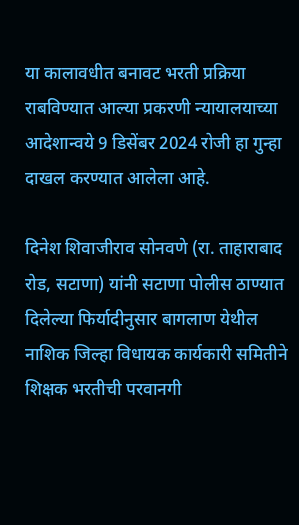या कालावधीत बनावट भरती प्रक्रिया राबविण्यात आल्या प्रकरणी न्यायालयाच्या आदेशान्वये 9 डिसेंबर 2024 रोजी हा गुन्हा दाखल करण्यात आलेला आहे.

दिनेश शिवाजीराव सोनवणे (रा. ताहाराबाद रोड, सटाणा) यांनी सटाणा पोलीस ठाण्यात दिलेल्या फिर्यादीनुसार बागलाण येथील नाशिक जिल्हा विधायक कार्यकारी समितीने शिक्षक भरतीची परवानगी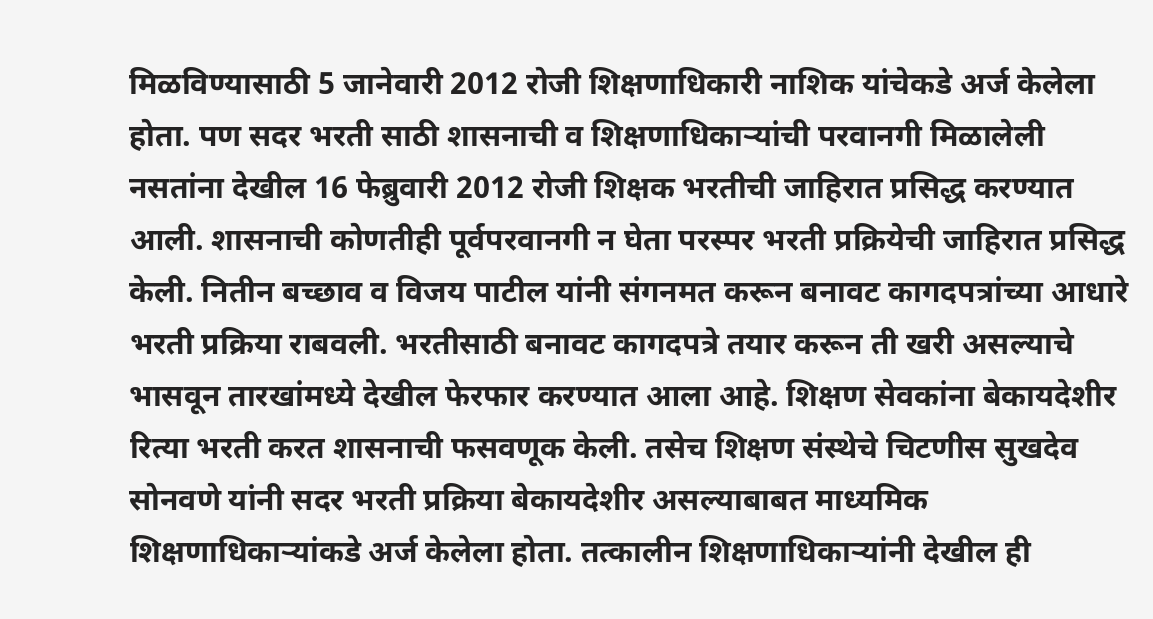मिळविण्यासाठी 5 जानेवारी 2012 रोजी शिक्षणाधिकारी नाशिक यांचेकडे अर्ज केलेला होता. पण सदर भरती साठी शासनाची व शिक्षणाधिकाऱ्यांची परवानगी मिळालेली नसतांना देखील 16 फेब्रुवारी 2012 रोजी शिक्षक भरतीची जाहिरात प्रसिद्ध करण्यात आली. शासनाची कोणतीही पूर्वपरवानगी न घेता परस्पर भरती प्रक्रियेची जाहिरात प्रसिद्ध केली. नितीन बच्छाव व विजय पाटील यांनी संगनमत करून बनावट कागदपत्रांच्या आधारे भरती प्रक्रिया राबवली. भरतीसाठी बनावट कागदपत्रे तयार करून ती खरी असल्याचे भासवून तारखांमध्ये देखील फेरफार करण्यात आला आहे. शिक्षण सेवकांना बेकायदेशीर रित्या भरती करत शासनाची फसवणूक केली. तसेच शिक्षण संस्थेचे चिटणीस सुखदेव सोनवणे यांनी सदर भरती प्रक्रिया बेकायदेशीर असल्याबाबत माध्यमिक शिक्षणाधिकाऱ्यांकडे अर्ज केलेला होता. तत्कालीन शिक्षणाधिकाऱ्यांनी देखील ही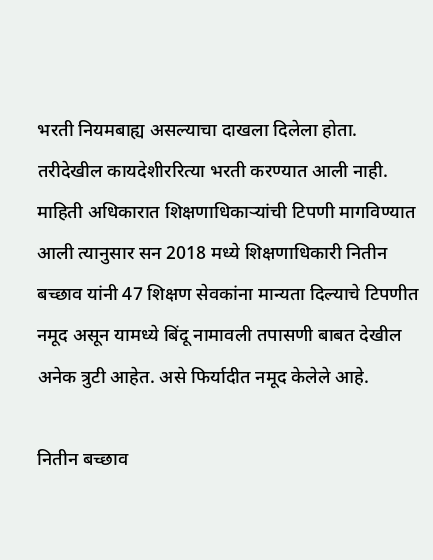भरती नियमबाह्य असल्याचा दाखला दिलेला होता. तरीदेखील कायदेशीररित्या भरती करण्यात आली नाही. माहिती अधिकारात शिक्षणाधिकाऱ्यांची टिपणी मागविण्यात आली त्यानुसार सन 2018 मध्ये शिक्षणाधिकारी नितीन बच्छाव यांनी 47 शिक्षण सेवकांना मान्यता दिल्याचे टिपणीत नमूद असून यामध्ये बिंदू नामावली तपासणी बाबत देखील अनेक त्रुटी आहेत. असे फिर्यादीत नमूद केलेले आहे.

नितीन बच्छाव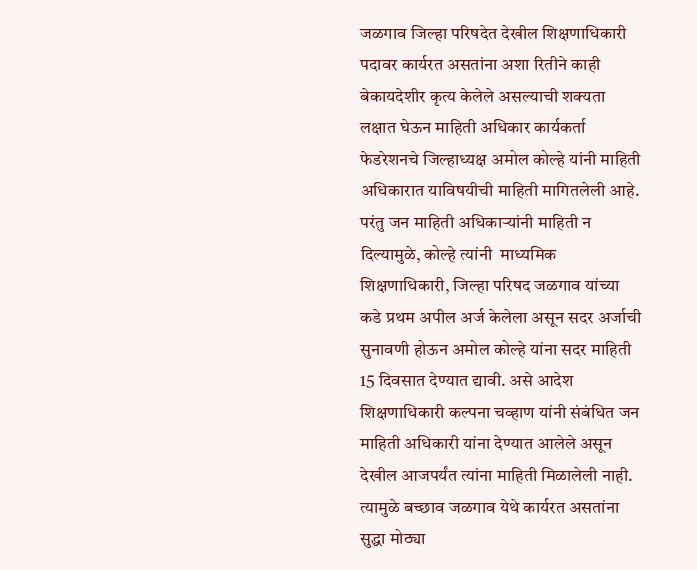जळगाव जिल्हा परिषदेत देखील शिक्षणाधिकारी पदावर कार्यरत असतांना अशा रितीने काही बेकायदेशीर कृत्य केलेले असल्याची शक्यता लक्षात घेऊन माहिती अधिकार कार्यकर्ता फेडरेशनचे जिल्हाध्यक्ष अमोल कोल्हे यांनी माहिती अधिकारात याविषयीची माहिती मागितलेली आहे. परंतु जन माहिती अधिकाऱ्यांनी माहिती न  दिल्यामुळे, कोल्हे त्यांनी  माध्यमिक शिक्षणाधिकारी, जिल्हा परिषद जळगाव यांच्या कडे प्रथम अपील अर्ज केलेला असून सदर अर्जाची सुनावणी होऊन अमोल कोल्हे यांना सदर माहिती 15 दिवसात देण्यात द्यावी. असे आदेश शिक्षणाधिकारी कल्पना चव्हाण यांनी संबंधित जन माहिती अधिकारी यांना देण्यात आलेले असून देखील आजपर्यंत त्यांना माहिती मिळालेली नाही. त्यामुळे बच्छाव जळगाव येथे कार्यरत असतांना सुद्धा मोठ्या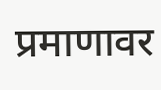प्रमाणावर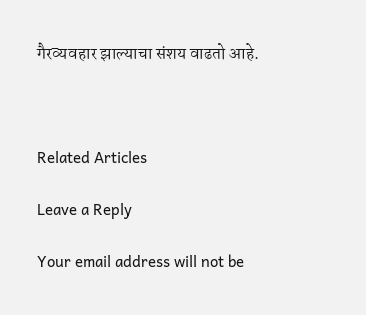गैरव्यवहार झाल्याचा संशय वाढतो आहे.



Related Articles

Leave a Reply

Your email address will not be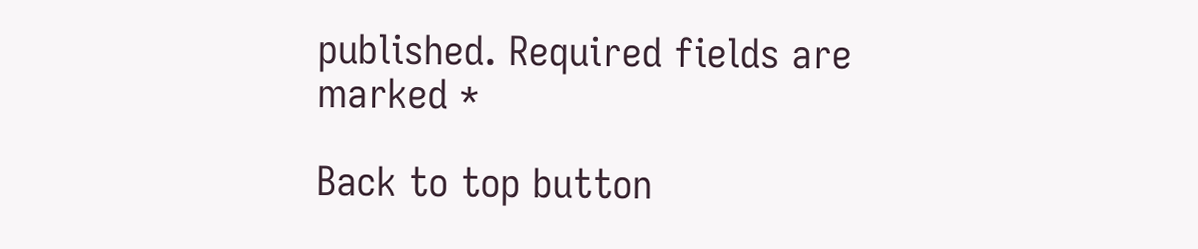published. Required fields are marked *

Back to top button